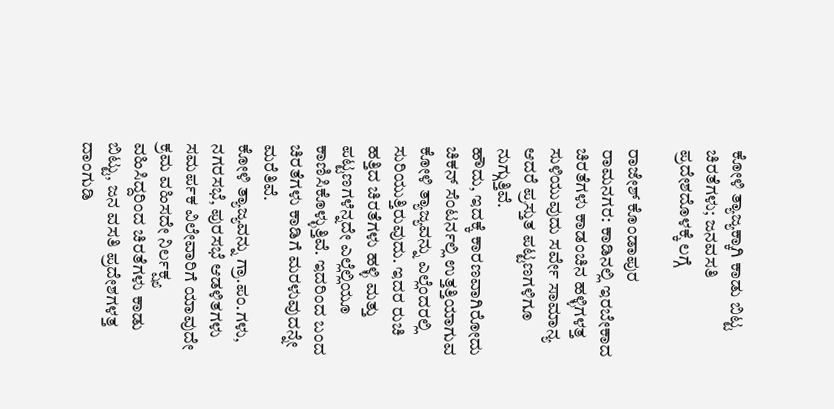ಕೋಳಿ ತ್ಯಾಜ್ಯಕ್ಕಾಗಿ ಕಾಡು ಬಿಟ್ಟ ಚಿರತೆಗಳು; ಜನವಸತಿ ಪ್ರದೇಶದೊಳಕ್ಕೆ ಲಗ್ಗೆ

ರಾಜೇಶ್ ಕೊಂಡಾಪುರ
ರಾಮನಗರ: ಕಾಡಿನಲ್ಲಿ ಇರಬೇಕಾದ ಚಿರತೆಗಳು ಕಾಡಂಚಿನ ಹಳ್ಳಿಗಳತ್ತ ಸುಳಿಯುವುದು ಸರ್ವೇ ಸಾಮಾನ್ಯ ಆದರೆ ಪ್ರಸ್ತುತ ಪಟ್ಟಣಗಳಿಗೂ ನುಗ್ಗುತ್ತಿವೆ.
ಹೌದು, ಇದಕ್ಕೆ ಕಾರಣವಾಗಿರೋದು ಚಿಕನ್ ಸೆಂಟರ್ನಲ್ಲಿ ಉತ್ತತ್ತಿಯಾಗುವ ಕೋಳಿ ತ್ಯಾಜ್ಯವನ್ನು ಎಲ್ಲೆಂದರಲ್ಲಿ ಸುರಿಯುತ್ತಿರುವುದು. ಇದರ ರುಚಿ ಹತ್ತಿದ ಚಿರತೆಗಳು ಹಳ್ಳಿ ಮತ್ತು ಪಟ್ಟಣಗಳೆನ್ನದೇ ಎಲ್ಲೆಲ್ಲಿಯೂ ಕಾಣಿಸಿಕೊಳ್ಳುತ್ತಿವೆ. ಇದರಿಂದ ಬಂದ ಚಿರತೆಗಳು ಕಾಡಿಗೆ ಮರಳುವುದನ್ನೇ ಮರೆತಿವೆ.
ಕೋಳಿ ತ್ಯಾಜ್ಯವನ್ನು ಗ್ರಾ.ಪಂ.ಗಳು, ನಗರಸಭೆ, ಪುರಸಭೆ ಆಡಳಿತಗಳು ಸಮರ್ಪಕ ವಿಲೇವಾರಿಗೆ ಯಾವುದೇ ಕ್ರಮ ವಹಿಸದೇ ನಿರ್ಲಕ್ಷ್ಯ ವಹಿಸಿದ್ದರಿಂದ ಚಿರತೆಗಳು ಕಾಡು ಬಿಟ್ಟು, ಜನ ವಸತಿ ಪ್ರದೇಶಗಳತ್ತ ದಾಂಗುಡಿ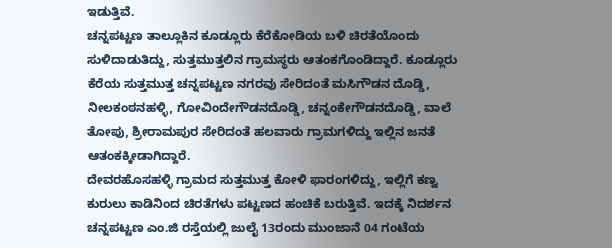ಇಡುತ್ತಿವೆ.
ಚನ್ನಪಟ್ಟಣ ತಾಲ್ಲೂಕಿನ ಕೂಡ್ಲೂರು ಕೆರೆಕೋಡಿಯ ಬಳಿ ಚಿರತೆಯೊಂದು ಸುಳಿದಾಡುತಿದ್ದು, ಸುತ್ತಮುತ್ತಲಿನ ಗ್ರಾಮಸ್ಥರು ಆತಂಕಗೊಂಡಿದ್ದಾರೆ. ಕೂಡ್ಲೂರು ಕೆರೆಯ ಸುತ್ತಮುತ್ತ ಚನ್ನಪಟ್ಟಣ ನಗರವು ಸೇರಿದಂತೆ ಮಸಿಗೌಡನ ದೊಡ್ಡಿ, ನೀಲಕಂಠನಹಳ್ಳಿ, ಗೋವಿಂದೇಗೌಡನದೊಡ್ಡಿ, ಚನ್ನಂಕೇಗೌಡನದೊಡ್ಡಿ, ವಾಲೆ ತೋಪು, ಶ್ರೀರಾಮಪುರ ಸೇರಿದಂತೆ ಹಲವಾರು ಗ್ರಾಮಗಳಿದ್ದು ಇಲ್ಲಿನ ಜನತೆ ಆತಂಕಕ್ಕೀಡಾಗಿದ್ದಾರೆ.
ದೇವರಹೊಸಹಳ್ಳಿ ಗ್ರಾಮದ ಸುತ್ತಮುತ್ತ ಕೋಳಿ ಫಾರಂಗಳಿದ್ದು, ಇಲ್ಲಿಗೆ ಕಣ್ವ ಕುರುಲು ಕಾಡಿನಿಂದ ಚಿರತೆಗಳು ಪಟ್ಟಣದ ಹಂಚಿಕೆ ಬರುತ್ತಿವೆ. ಇದಕ್ಕೆ ನಿದರ್ಶನ ಚನ್ನಪಟ್ಟಣ ಎಂ.ಜಿ ರಸ್ತೆಯಲ್ಲಿ ಜುಲೈ 13ರಂದು ಮುಂಜಾನೆ 04 ಗಂಟೆಯ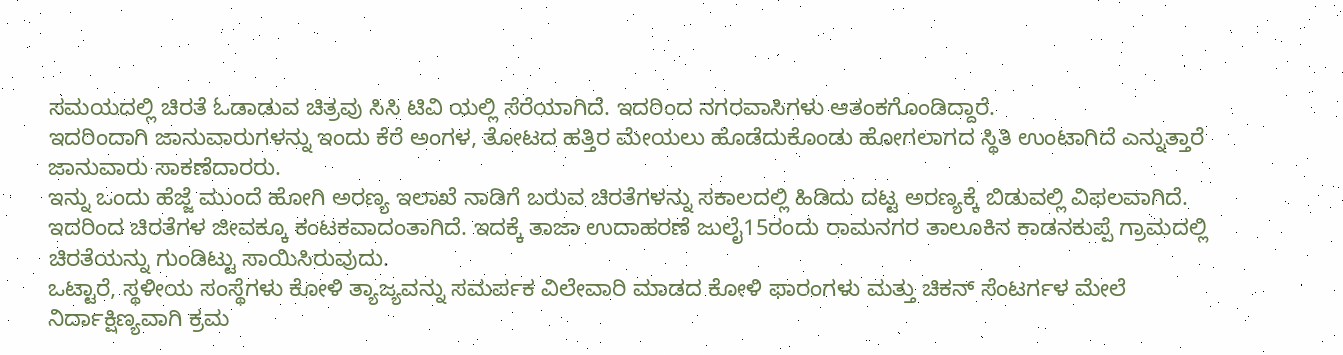ಸಮಯದಲ್ಲಿ ಚಿರತೆ ಓಡಾಡುವ ಚಿತ್ರವು ಸಿಸಿ ಟಿವಿ ಯಲ್ಲಿ ಸೆರೆಯಾಗಿದೆ. ಇದರಿಂದ ನಗರವಾಸಿಗಳು ಆತಂಕಗೊಂಡಿದ್ದಾರೆ.
ಇದರಿಂದಾಗಿ ಜಾನುವಾರುಗಳನ್ನು ಇಂದು ಕೆರೆ ಅಂಗಳ, ತೋಟದ ಹತ್ತಿರ ಮೇಯಲು ಹೊಡೆದುಕೊಂಡು ಹೋಗಲಾಗದ ಸ್ಥಿತಿ ಉಂಟಾಗಿದೆ ಎನ್ನುತ್ತಾರೆ ಜಾನುವಾರು ಸಾಕಣೆದಾರರು.
ಇನ್ನು ಒಂದು ಹೆಜ್ಜೆ ಮುಂದೆ ಹೋಗಿ ಅರಣ್ಯ ಇಲಾಖೆ ನಾಡಿಗೆ ಬರುವ ಚಿರತೆಗಳನ್ನು ಸಕಾಲದಲ್ಲಿ ಹಿಡಿದು ದಟ್ಟ ಅರಣ್ಯಕ್ಕೆ ಬಿಡುವಲ್ಲಿ ವಿಫಲವಾಗಿದೆ. ಇದರಿಂದ ಚಿರತೆಗಳ ಜೀವಕ್ಕೂ ಕಂಟಕವಾದಂತಾಗಿದೆ. ಇದಕ್ಕೆ ತಾಜಾ ಉದಾಹರಣೆ ಜುಲೈ15ರಂದು ರಾಮನಗರ ತಾಲೂಕಿನ ಕಾಡನಕುಪ್ಪೆ ಗ್ರಾಮದಲ್ಲಿ ಚಿರತೆಯನ್ನು ಗುಂಡಿಟ್ಟು ಸಾಯಿಸಿರುವುದು.
ಒಟ್ಟಾರೆ, ಸ್ಥಳೀಯ ಸಂಸ್ಥೆಗಳು ಕೋಳಿ ತ್ಯಾಜ್ಯವನ್ನು ಸಮರ್ಪಕ ವಿಲೇವಾರಿ ಮಾಡದ ಕೋಳಿ ಫಾರಂಗಳು ಮತ್ತು ಚಿಕನ್ ಸೆಂಟರ್ಗಳ ಮೇಲೆ ನಿರ್ದಾಕ್ಷಿಣ್ಯವಾಗಿ ಕ್ರಮ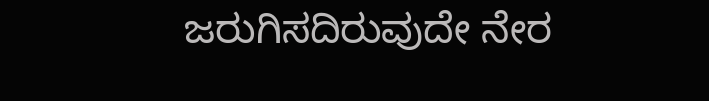ಜರುಗಿಸದಿರುವುದೇ ನೇರ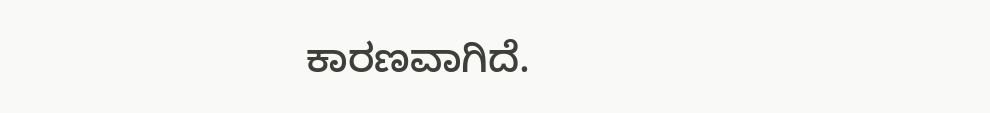ಕಾರಣವಾಗಿದೆ.